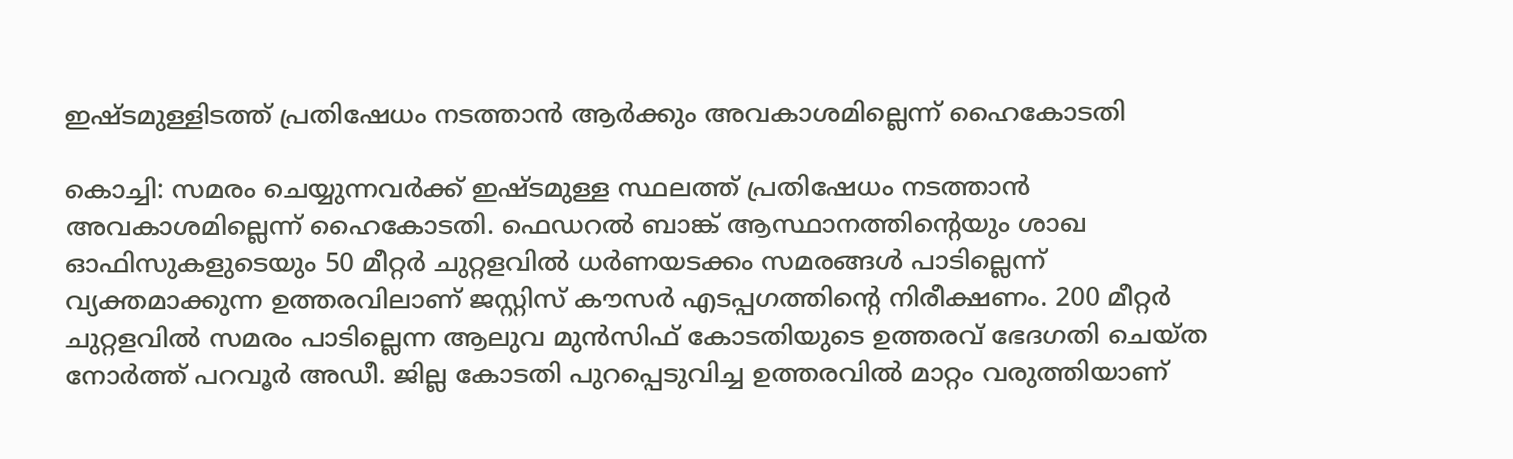ഇഷ്ടമുള്ളിടത്ത് പ്രതിഷേധം നടത്താൻ ആർക്കും അവകാശമില്ലെന്ന് ഹൈകോടതി

കൊച്ചി: സമരം ചെയ്യുന്നവർക്ക് ഇഷ്ടമുള്ള സ്ഥലത്ത് പ്രതിഷേധം നടത്താൻ അവകാശമില്ലെന്ന് ഹൈകോടതി. ഫെഡറൽ ബാങ്ക് ആസ്ഥാനത്തിന്‍റെയും ശാഖ ഓഫിസുകളുടെയും 50 മീറ്റർ ചുറ്റളവിൽ ധർണയടക്കം സമരങ്ങൾ പാടില്ലെന്ന് വ്യക്തമാക്കുന്ന ഉത്തരവിലാണ് ജസ്റ്റിസ് കൗസർ എടപ്പഗത്തിന്‍റെ നിരീക്ഷണം. 200 മീറ്റർ ചുറ്റളവിൽ സമരം പാടില്ലെന്ന ആലുവ മുൻസിഫ് കോടതിയുടെ ഉത്തരവ് ഭേദഗതി ചെയ്ത നോർത്ത് പറവൂർ അഡീ. ജില്ല കോടതി പുറപ്പെടുവിച്ച ഉത്തരവിൽ മാറ്റം വരുത്തിയാണ്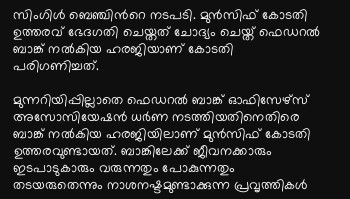സിംഗിൾ ബെഞ്ചിന്‍റെ നടപടി. മുൻസിഫ് കോടതി ഉത്തരവ് ഭേദഗതി ചെയ്തത് ചോദ്യം ചെയ്ത് ഫെഡറൽ ബാങ്ക് നൽകിയ ഹരജിയാണ് കോടതി പരിഗണിച്ചത്.

മുന്നറിയിപ്പില്ലാതെ ഫെഡറൽ ബാങ്ക് ഓഫിസേഴ്സ് അസോസിയേഷൻ ധർണ നടത്തിയതിനെതിരെ ബാങ്ക് നൽകിയ ഹരജിയിലാണ് മുൻസിഫ് കോടതി ഉത്തരവുണ്ടായത്. ബാങ്കിലേക്ക് ജീവനക്കാരും ഇടപാടുകാരും വരുന്നതും പോകുന്നതും തടയരുതെന്നും നാശനഷ്ടമുണ്ടാക്കുന്ന പ്രവൃത്തികൾ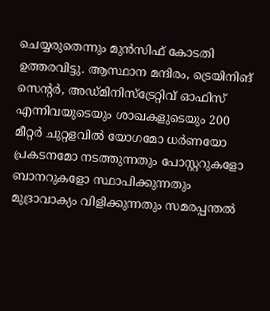ചെയ്യരുതെന്നും മുൻസിഫ് കോടതി ഉത്തരവിട്ടു. ആസ്ഥാന മന്ദിരം, ട്രെയിനിങ് സെന്‍റർ, അഡ്മിനിസ്ട്രേറ്റിവ് ഓഫിസ് എന്നിവയുടെയും ശാഖകളുടെയും 200 മീറ്റർ ചുറ്റളവിൽ യോഗമോ ധർണയോ പ്രകടനമോ നടത്തുന്നതും പോസ്റ്ററുകളോ ബാനറുകളോ സ്ഥാപിക്കുന്നതും മുദ്രാവാക്യം വിളിക്കുന്നതും സമരപ്പന്തൽ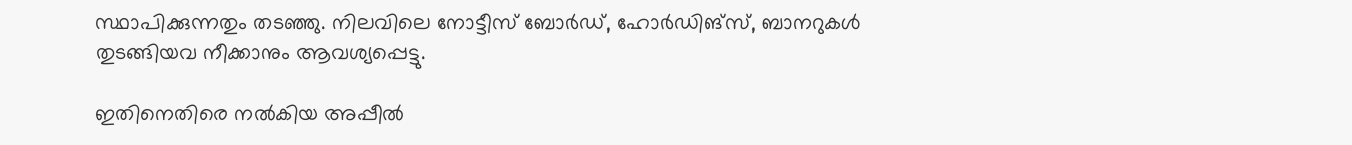സ്ഥാപിക്കുന്നതും തടഞ്ഞു. നിലവിലെ നോട്ടീസ് ബോർഡ്, ഹോർഡിങ്സ്, ബാനറുകൾ തുടങ്ങിയവ നീക്കാനും ആവശ്യപ്പെട്ടു.

ഇതിനെതിരെ നൽകിയ അപ്പീൽ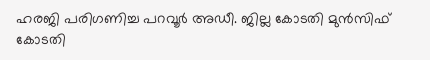ഹരജി പരിഗണിച്ച പറവൂർ അഡീ. ജില്ല കോടതി മുൻസിഫ് കോടതി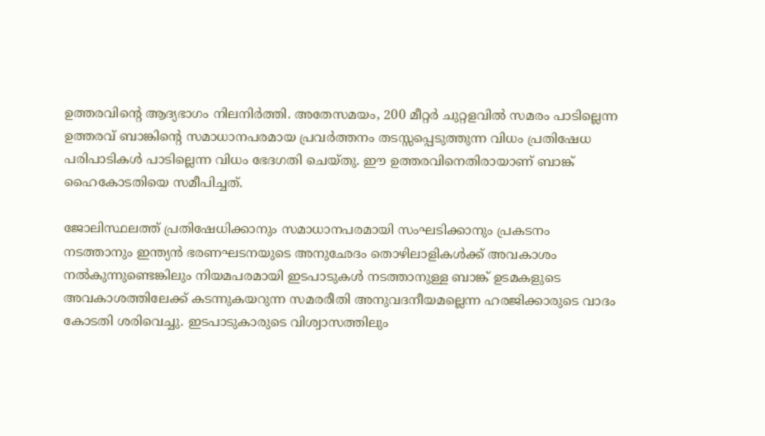ഉത്തരവിന്‍റെ ആദ്യഭാഗം നിലനിർത്തി. അതേസമയം, 200 മീറ്റർ ചുറ്റളവിൽ സമരം പാടില്ലെന്ന ഉത്തരവ് ബാങ്കിന്‍റെ സമാധാനപരമായ പ്രവർത്തനം തടസ്സപ്പെടുത്തുന്ന വിധം പ്രതിഷേധ പരിപാടികൾ പാടില്ലെന്ന വിധം ഭേദഗതി ചെയ്തു. ഈ ഉത്തരവിനെതിരായാണ് ബാങ്ക് ഹൈകോടതിയെ സമീപിച്ചത്.

ജോലിസ്ഥലത്ത് പ്രതിഷേധിക്കാനും സമാധാനപരമായി സംഘടിക്കാനും പ്രകടനം നടത്താനും ഇന്ത്യൻ ഭരണഘടനയുടെ അനുഛേദം തൊഴിലാളികൾക്ക് അവകാശം നൽകുന്നുണ്ടെങ്കിലും നിയമപരമായി ഇടപാടുകൾ നടത്താനുള്ള ബാങ്ക് ഉടമകളുടെ അവകാശത്തിലേക്ക് കടന്നുകയറുന്ന സമരരീതി അനുവദനീയമല്ലെന്ന ഹരജിക്കാരുടെ വാദം കോടതി ശരിവെച്ചു. ഇടപാടുകാരുടെ വിശ്വാസത്തിലും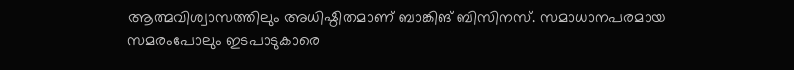ആത്മവിശ്വാസത്തിലും അധിഷ്ഠിതമാണ് ബാങ്കിങ് ബിസിനസ്. സമാധാനപരമായ സമരംപോലും ഇടപാടുകാരെ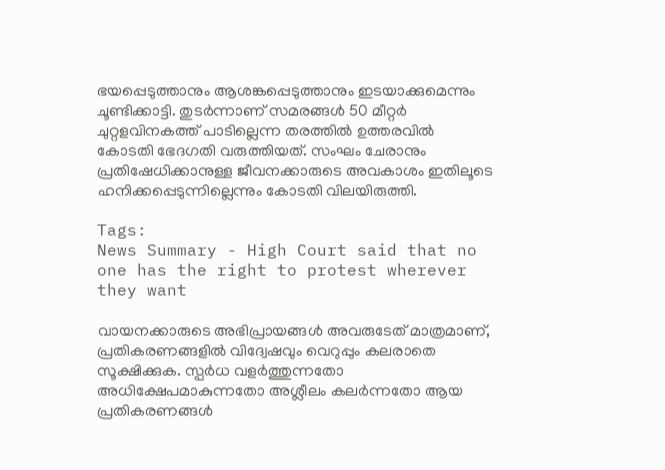ഭയപ്പെടുത്താനും ആശങ്കപ്പെടുത്താനും ഇടയാക്കുമെന്നും ചൂണ്ടിക്കാട്ടി. തുടർന്നാണ് സമരങ്ങൾ 50 മീറ്റർ ചുറ്റളവിനകത്ത് പാടില്ലെന്ന തരത്തിൽ ഉത്തരവിൽ കോടതി ഭേദഗതി വരുത്തിയത്. സംഘം ചേരാനും പ്രതിഷേധിക്കാനുള്ള ജീവനക്കാരുടെ അവകാശം ഇതിലൂടെ ഹനിക്കപ്പെടുന്നില്ലെന്നും കോടതി വിലയിരുത്തി.

Tags:
News Summary - High Court said that no one has the right to protest wherever they want

വായനക്കാരുടെ അഭിപ്രായങ്ങള്‍ അവരുടേത് മാത്രമാണ്, പ്രതികരണങ്ങളിൽ വിദ്വേഷവും വെറുപ്പും കലരാതെ സൂക്ഷിക്കുക. സ്പർധ വളർത്തുന്നതോ അധിക്ഷേപമാകുന്നതോ അശ്ലീലം കലർന്നതോ ആയ പ്രതികരണങ്ങൾ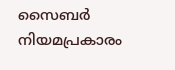സൈബർ നിയമപ്രകാരം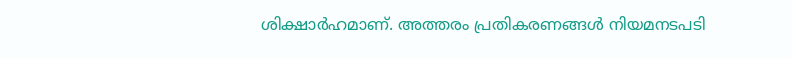ശിക്ഷാർഹമാണ്. അത്തരം പ്രതികരണങ്ങൾ നിയമനടപടി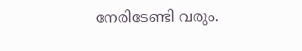നേരിടേണ്ടി വരും.